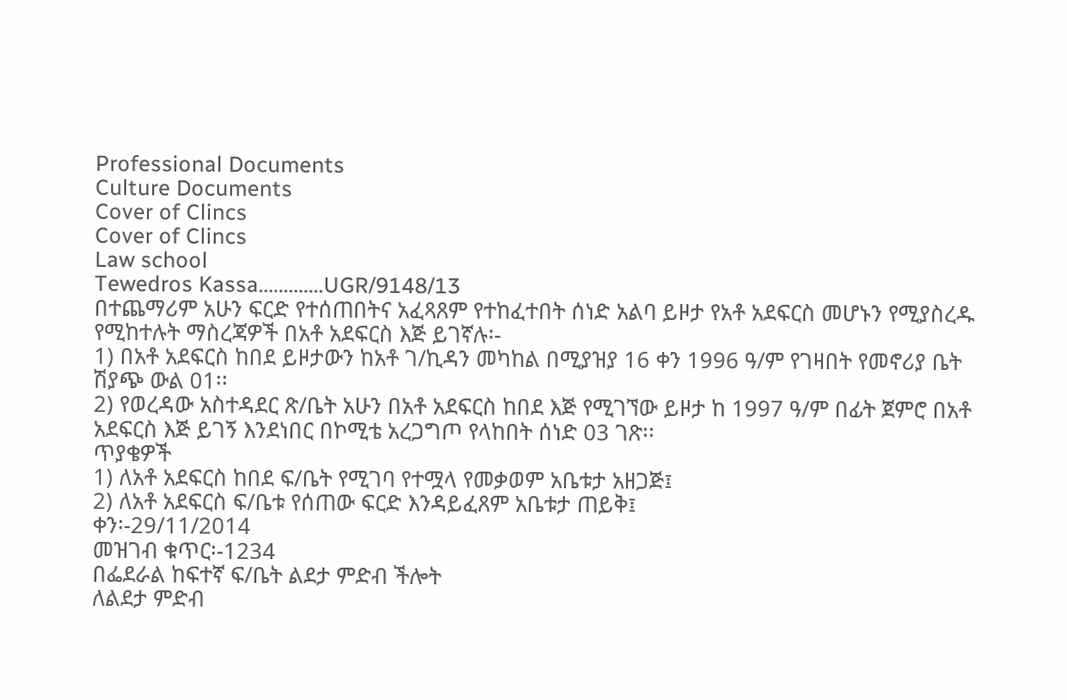Professional Documents
Culture Documents
Cover of Clincs
Cover of Clincs
Law school
Tewedros Kassa.............UGR/9148/13
በተጨማሪም አሁን ፍርድ የተሰጠበትና አፈጻጸም የተከፈተበት ሰነድ አልባ ይዞታ የአቶ አደፍርስ መሆኑን የሚያስረዱ
የሚከተሉት ማስረጃዎች በአቶ አደፍርስ እጅ ይገኛሉ፡-
1) በአቶ አደፍርስ ከበደ ይዞታውን ከአቶ ገ/ኪዳን መካከል በሚያዝያ 16 ቀን 1996 ዓ/ም የገዛበት የመኖሪያ ቤት
ሽያጭ ውል 01፡፡
2) የወረዳው አስተዳደር ጽ/ቤት አሁን በአቶ አደፍርስ ከበደ እጅ የሚገኘው ይዞታ ከ 1997 ዓ/ም በፊት ጀምሮ በአቶ
አደፍርስ እጅ ይገኝ እንደነበር በኮሚቴ አረጋግጦ የላከበት ሰነድ 03 ገጽ፡፡
ጥያቄዎች
1) ለአቶ አደፍርስ ከበደ ፍ/ቤት የሚገባ የተሟላ የመቃወም አቤቱታ አዘጋጅ፤
2) ለአቶ አደፍርስ ፍ/ቤቱ የሰጠው ፍርድ እንዳይፈጸም አቤቱታ ጠይቅ፤
ቀን፡-29/11/2014
መዝገብ ቁጥር፡-1234
በፌደራል ከፍተኛ ፍ/ቤት ልደታ ምድብ ችሎት
ለልደታ ምድብ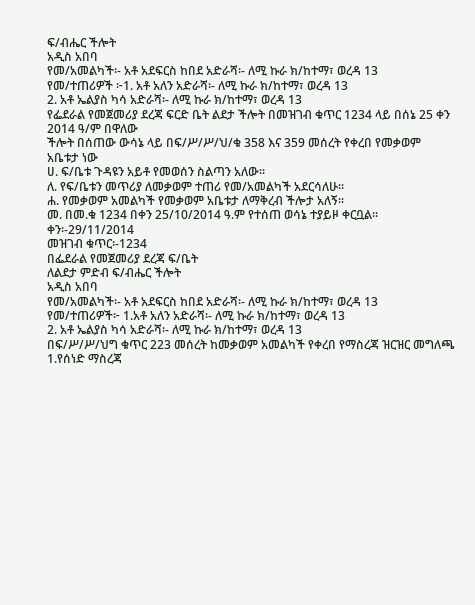ፍ/ብሔር ችሎት
አዲስ አበባ
የመ/አመልካች፡- አቶ አደፍርስ ከበደ አድራሻ፡- ለሚ ኩራ ክ/ከተማ፣ ወረዳ 13
የመ/ተጠሪዎች ፦1. አቶ አለን አድራሻ፡- ለሚ ኩራ ክ/ከተማ፣ ወረዳ 13
2. አቶ ኤልያስ ካሳ አድራሻ፡- ለሚ ኩራ ክ/ከተማ፣ ወረዳ 13
የፌደራል የመጀመሪያ ደረጃ ፍርድ ቤት ልደታ ችሎት በመዝገብ ቁጥር 1234 ላይ በሰኔ 25 ቀን 2014 ዓ/ም በዋለው
ችሎት በሰጠው ውሳኔ ላይ በፍ/ሥ/ሥ/ህ/ቁ 358 እና 359 መሰረት የቀረበ የመቃወም
አቤቱታ ነው
ሀ. ፍ/ቤቱ ጉዳዩን አይቶ የመወሰን ስልጣን አለው፡፡
ለ. የፍ/ቤቱን መጥሪያ ለመቃወም ተጠሪ የመ/አመልካች አደርሳለሁ፡፡
ሐ. የመቃወም አመልካች የመቃወም አቤቱታ ለማቅረብ ችሎታ አለኝ፡፡
መ. በመ.ቁ 1234 በቀን 25/10/2014 ዓ.ም የተሰጠ ወሳኔ ተያይዞ ቀርቧል፡፡
ቀን፡-29/11/2014
መዝገብ ቁጥር፡-1234
በፌደራል የመጀመሪያ ደረጃ ፍ/ቤት
ለልደታ ምድብ ፍ/ብሔር ችሎት
አዲስ አበባ
የመ/አመልካች፡- አቶ አደፍርስ ከበደ አድራሻ፡- ለሚ ኩራ ክ/ከተማ፣ ወረዳ 13
የመ/ተጠሪዎች፦ 1.አቶ አለን አድራሻ፡- ለሚ ኩራ ክ/ከተማ፣ ወረዳ 13
2. አቶ ኤልያስ ካሳ አድራሻ፡- ለሚ ኩራ ክ/ከተማ፣ ወረዳ 13
በፍ/ሥ/ሥ/ህግ ቁጥር 223 መሰረት ከመቃወም አመልካች የቀረበ የማስረጃ ዝርዝር መግለጫ
1.የሰነድ ማስረጃ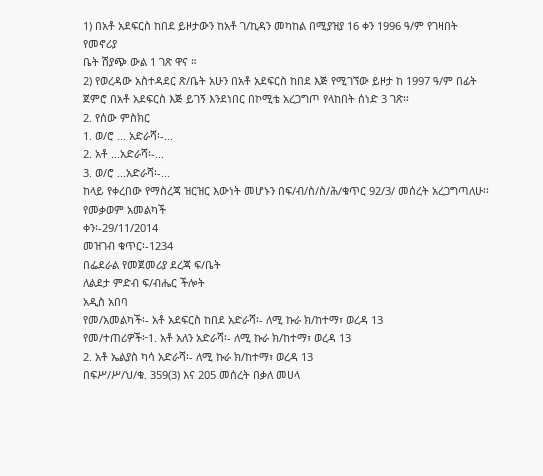1) በአቶ አደፍርስ ከበደ ይዞታውን ከአቶ ገ/ኪዳን መካከል በሚያዝያ 16 ቀን 1996 ዓ/ም የገዛበት የመኖሪያ
ቤት ሽያጭ ውል 1 ገጽ ዋና ።
2) የወረዳው አስተዳደር ጽ/ቤት አሁን በአቶ አደፍርስ ከበደ እጅ የሚገኘው ይዞታ ከ 1997 ዓ/ም በፊት
ጀምሮ በአቶ አደፍርስ እጅ ይገኝ እንደነበር በኮሚቴ አረጋግጦ የላከበት ሰነድ 3 ገጽ፡፡
2. የሰው ምስክር
1. ወ/ሮ ... አድራሻ፡-...
2. አቶ ...አድራሻ፡-...
3. ወ/ሮ ...አድራሻ፡-...
ከላይ የቀረበው የማስረጃ ዝርዝር እውነት መሆኑን በፍ/ብ/ስ/ስ/ሕ/ቁጥር 92/3/ መሰረት አረጋግጣለሁ፡፡
የመቃወም አመልካች
ቀን፡-29/11/2014
መዝገብ ቁጥር፡-1234
በፌደራል የመጀመሪያ ደረጃ ፍ/ቤት
ለልደታ ምድብ ፍ/ብሔር ችሎት
አዲስ አበባ
የመ/አመልካች፡- አቶ አደፍርስ ከበደ አድራሻ፡- ለሚ ኩራ ክ/ከተማ፣ ወረዳ 13
የመ/ተጠሪዎች፦1. አቶ አለን አድራሻ፡- ለሚ ኩራ ክ/ከተማ፣ ወረዳ 13
2. አቶ ኤልያስ ካሳ አድራሻ፡- ለሚ ኩራ ክ/ከተማ፣ ወረዳ 13
በፍሥ/ሥ/ህ/ቁ. 359(3) እና 205 መሰረት በቃለ መሀላ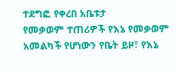ተደግፎ የቀረበ አቤቱታ
የመቃወም ተጠሪዎች የእኔ የመቃወም አመልካች የሆነውን የቤት ይዞ፣ የእኔ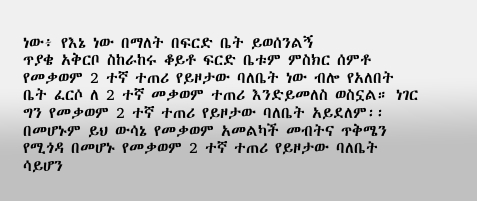ነው፥ የእኔ ነው በማለት በፍርድ ቤት ይወሰንልኝ
ጥያቄ አቅርቦ ስከራከሩ ቆይቶ ፍርድ ቤቱም ምስክር ሰምቶ የመቃወም 2 ተኛ ተጠሪ የይዞታው ባለቤት ነው ብሎ የአለበት
ቤት ፈርሶ ለ 2 ተኛ መቃወም ተጠሪ እንድይመለስ ወስኗል። ነገር ግን የመቃወም 2 ተኛ ተጠሪ የይዞታው ባለቤት አይደለም፡፡
በመሆኑም ይህ ውሳኔ የመቃወም አመልካች መብትና ጥቅሜን የሚጎዳ በመሆኑ የመቃወም 2 ተኛ ተጠሪ የይዞታው ባለቤት
ሳይሆን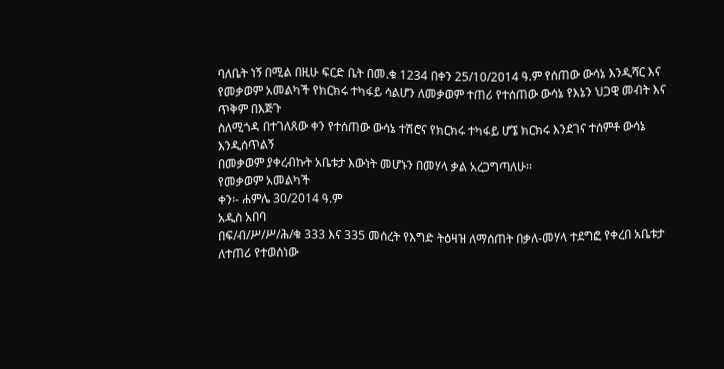ባለቤት ነኝ በሚል በዚሁ ፍርድ ቤት በመ.ቁ 1234 በቀን 25/10/2014 ዓ.ም የሰጠው ውሳኔ እንዲሻር እና
የመቃወም አመልካች የክርክሩ ተካፋይ ሳልሆን ለመቃወም ተጠሪ የተሰጠው ውሳኔ የእኔን ህጋዊ መብት እና ጥቅም በእጅጉ
ስለሚጎዳ በተገለጸው ቀን የተሰጠው ውሳኔ ተሽሮና የክርክሩ ተካፋይ ሆኜ ክርክሩ እንደገና ተሰምቶ ውሳኔ እንዲሰጥልኝ
በመቃወም ያቀረብኩት አቤቱታ እውነት መሆኑን በመሃላ ቃል አረጋግጣለሁ፡፡
የመቃወም አመልካች
ቀን፡- ሐምሌ 30/2014 ዓ.ም
አዲስ አበባ
በፍ/ብ/ሥ/ሥ/ሕ/ቁ 333 እና 335 መሰረት የእግድ ትዕዛዝ ለማሰጠት በቃለ-መሃላ ተደግፎ የቀረበ አቤቱታ
ለተጠሪ የተወሰነው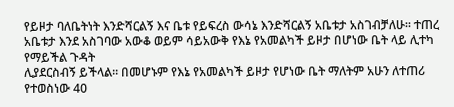የይዞታ ባለቤትነት እንድሻርልኝ እና ቤቱ የይፍረስ ውሳኔ እንድሻርልኝ አቤቱታ አስገብቻለሁ። ተጠረ
አቤቱታ እንደ አስገባው አውቆ ወይም ሳይአውቅ የእኔ የአመልካች ይዞታ በሆነው ቤት ላይ ሊተካ የማይችል ጉዳት
ሊያደርስብኝ ይችላል። በመሆኑም የእኔ የአመልካች ይዞታ የሆነው ቤት ማለትም አሁን ለተጠሪ የተወስነው 40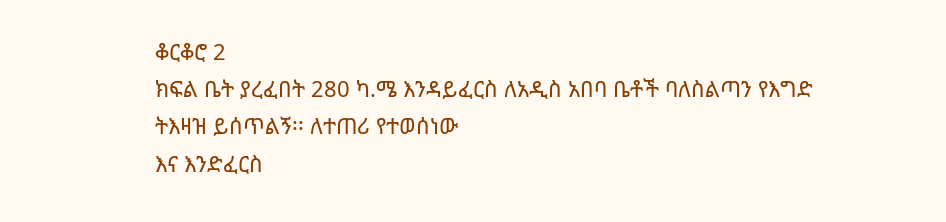ቆርቆሮ 2
ክፍል ቤት ያረፈበት 280 ካ.ሜ እንዳይፈርስ ለአዲስ አበባ ቤቶች ባለስልጣን የእግድ ትእዛዝ ይሰጥልኝ፡፡ ለተጠሪ የተወሰነው
እና እንድፈርስ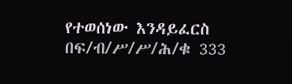የተወሰነው እንዳይፈርስ በፍ/ብ/ሥ/ሥ/ሕ/ቁ 333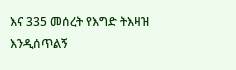እና 335 መሰረት የእግድ ትእዛዝ እንዲሰጥልኝ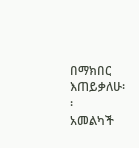በማክበር
እጠይቃለሁ፡፡
አመልካች